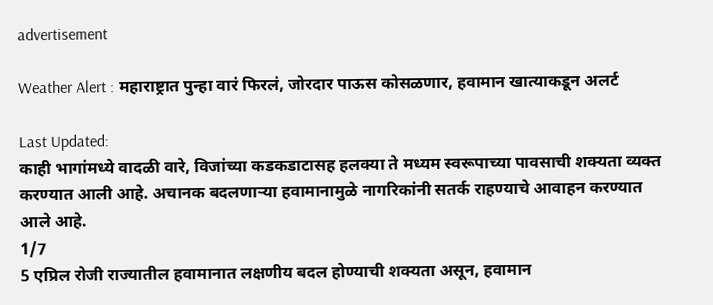advertisement

Weather Alert : महाराष्ट्रात पुन्हा वारं फिरलं, जोरदार पाऊस कोसळणार, हवामान खात्याकडून अलर्ट

Last Updated:
काही भागांमध्ये वादळी वारे, विजांच्या कडकडाटासह हलक्या ते मध्यम स्वरूपाच्या पावसाची शक्यता व्यक्त करण्यात आली आहे. अचानक बदलणाऱ्या हवामानामुळे नागरिकांनी सतर्क राहण्याचे आवाहन करण्यात आले आहे.
1/7
5 एप्रिल रोजी राज्यातील हवामानात लक्षणीय बदल होण्याची शक्यता असून, हवामान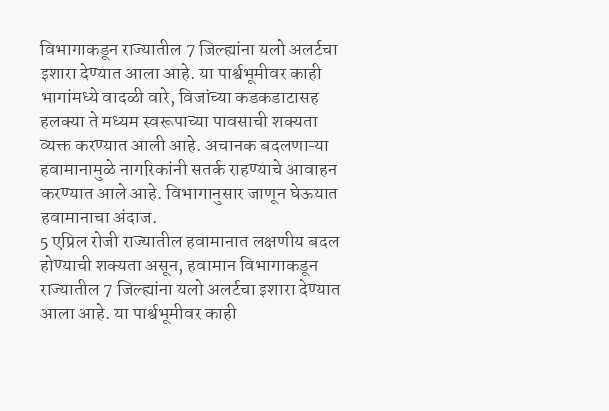विभागाकडून राज्यातील 7 जिल्ह्यांना यलो अलर्टचा इशारा देण्यात आला आहे. या पार्श्वभूमीवर काही भागांमध्ये वादळी वारे, विजांच्या कडकडाटासह हलक्या ते मध्यम स्वरूपाच्या पावसाची शक्यता व्यक्त करण्यात आली आहे. अचानक बदलणाऱ्या हवामानामुळे नागरिकांनी सतर्क राहण्याचे आवाहन करण्यात आले आहे. विभागानुसार जाणून घेऊयात हवामानाचा अंदाज.
5 एप्रिल रोजी राज्यातील हवामानात लक्षणीय बदल होण्याची शक्यता असून, हवामान विभागाकडून राज्यातील 7 जिल्ह्यांना यलो अलर्टचा इशारा देण्यात आला आहे. या पार्श्वभूमीवर काही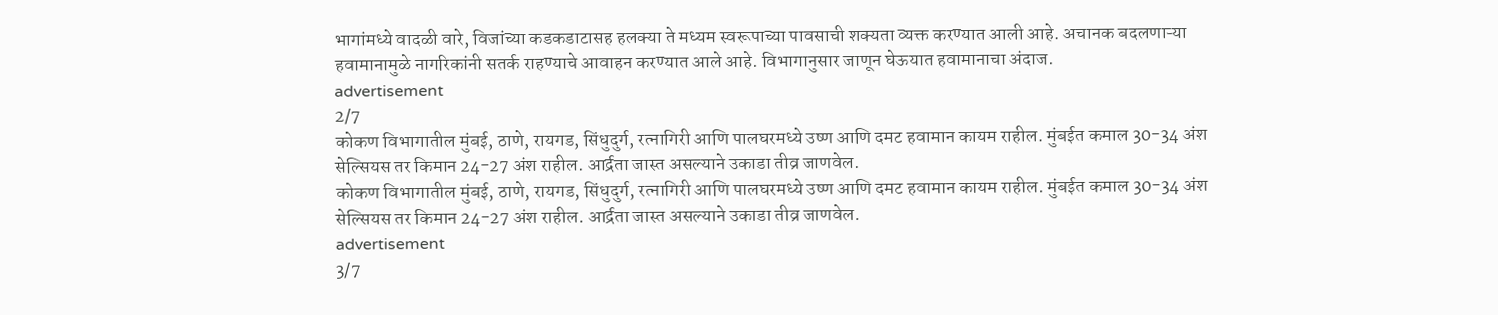भागांमध्ये वादळी वारे, विजांच्या कडकडाटासह हलक्या ते मध्यम स्वरूपाच्या पावसाची शक्यता व्यक्त करण्यात आली आहे. अचानक बदलणाऱ्या हवामानामुळे नागरिकांनी सतर्क राहण्याचे आवाहन करण्यात आले आहे. विभागानुसार जाणून घेऊयात हवामानाचा अंदाज.
advertisement
2/7
कोकण विभागातील मुंबई, ठाणे, रायगड, सिंधुदुर्ग, रत्नागिरी आणि पालघरमध्ये उष्ण आणि दमट हवामान कायम राहील. मुंबईत कमाल 30-34 अंश सेल्सियस तर किमान 24-27 अंश राहील. आर्द्रता जास्त असल्याने उकाडा तीव्र जाणवेल.
कोकण विभागातील मुंबई, ठाणे, रायगड, सिंधुदुर्ग, रत्नागिरी आणि पालघरमध्ये उष्ण आणि दमट हवामान कायम राहील. मुंबईत कमाल 30-34 अंश सेल्सियस तर किमान 24-27 अंश राहील. आर्द्रता जास्त असल्याने उकाडा तीव्र जाणवेल.
advertisement
3/7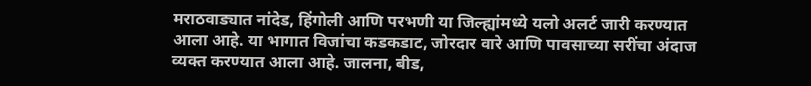मराठवाड्यात नांदेड, हिंगोली आणि परभणी या जिल्ह्यांमध्ये यलो अलर्ट जारी करण्यात आला आहे. या भागात विजांचा कडकडाट, जोरदार वारे आणि पावसाच्या सरींचा अंदाज व्यक्त करण्यात आला आहे. जालना, बीड,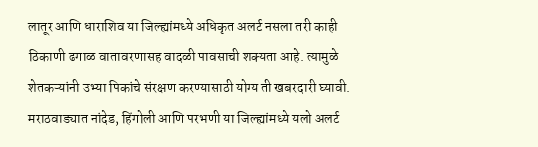लातूर आणि धाराशिव या जिल्ह्यांमध्ये अधिकृत अलर्ट नसला तरी काही ठिकाणी ढगाळ वातावरणासह वादळी पावसाची शक्यता आहे. त्यामुळे शेतकऱ्यांनी उभ्या पिकांचे संरक्षण करण्यासाठी योग्य ती खबरदारी घ्यावी.
मराठवाड्यात नांदेड, हिंगोली आणि परभणी या जिल्ह्यांमध्ये यलो अलर्ट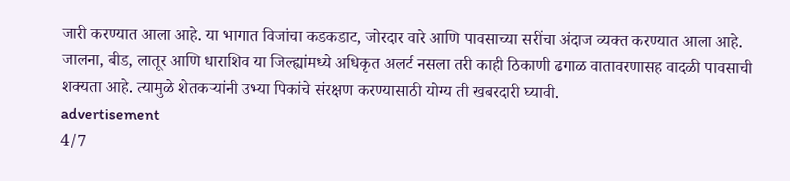जारी करण्यात आला आहे. या भागात विजांचा कडकडाट, जोरदार वारे आणि पावसाच्या सरींचा अंदाज व्यक्त करण्यात आला आहे. जालना, बीड, लातूर आणि धाराशिव या जिल्ह्यांमध्ये अधिकृत अलर्ट नसला तरी काही ठिकाणी ढगाळ वातावरणासह वादळी पावसाची शक्यता आहे. त्यामुळे शेतकऱ्यांनी उभ्या पिकांचे संरक्षण करण्यासाठी योग्य ती खबरदारी घ्यावी.
advertisement
4/7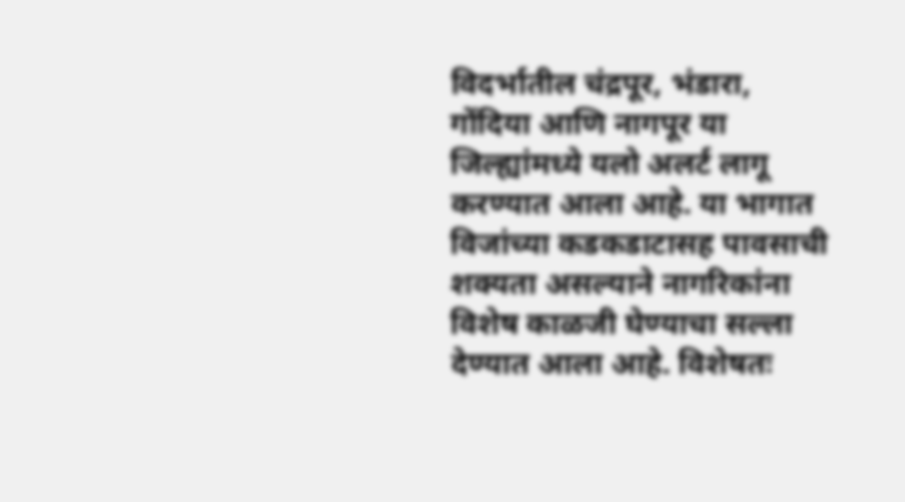विदर्भातील चंद्रपूर, भंडारा, गोंदिया आणि नागपूर या जिल्ह्यांमध्ये यलो अलर्ट लागू करण्यात आला आहे. या भागात विजांच्या कडकडाटासह पावसाची शक्यता असल्याने नागरिकांना विशेष काळजी घेण्याचा सल्ला देण्यात आला आहे. विशेषतः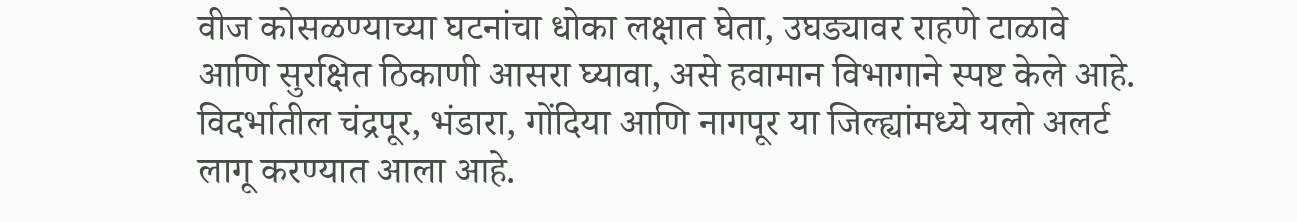वीज कोसळण्याच्या घटनांचा धोका लक्षात घेता, उघड्यावर राहणे टाळावे आणि सुरक्षित ठिकाणी आसरा घ्यावा, असे हवामान विभागाने स्पष्ट केले आहे.
विदर्भातील चंद्रपूर, भंडारा, गोंदिया आणि नागपूर या जिल्ह्यांमध्ये यलो अलर्ट लागू करण्यात आला आहे.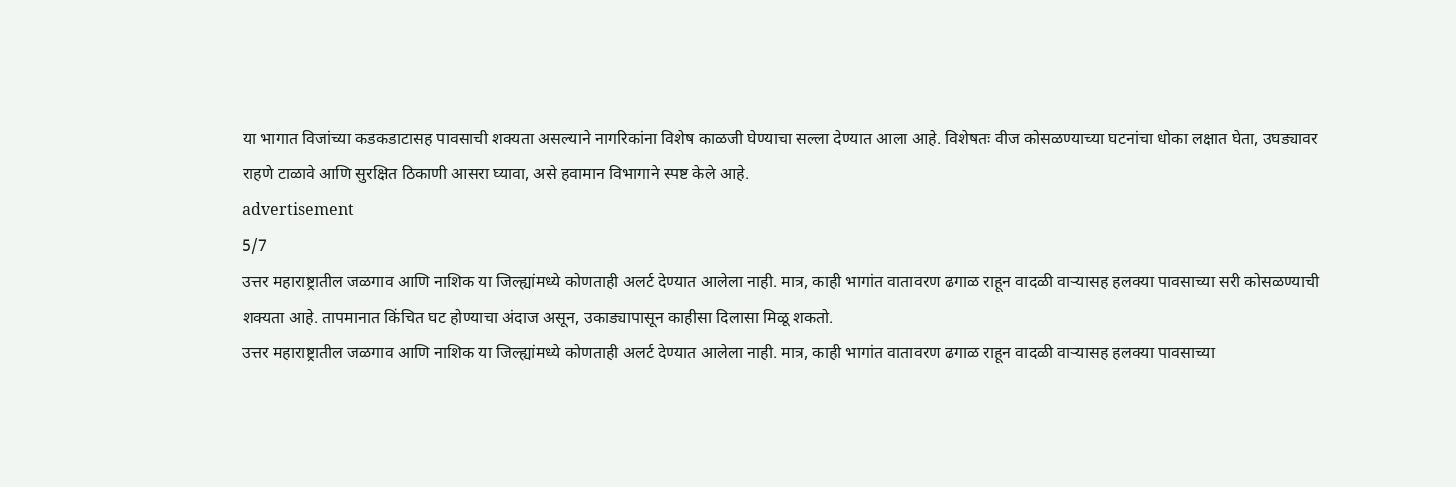या भागात विजांच्या कडकडाटासह पावसाची शक्यता असल्याने नागरिकांना विशेष काळजी घेण्याचा सल्ला देण्यात आला आहे. विशेषतः वीज कोसळण्याच्या घटनांचा धोका लक्षात घेता, उघड्यावर राहणे टाळावे आणि सुरक्षित ठिकाणी आसरा घ्यावा, असे हवामान विभागाने स्पष्ट केले आहे.
advertisement
5/7
उत्तर महाराष्ट्रातील जळगाव आणि नाशिक या जिल्ह्यांमध्ये कोणताही अलर्ट देण्यात आलेला नाही. मात्र, काही भागांत वातावरण ढगाळ राहून वादळी वाऱ्यासह हलक्या पावसाच्या सरी कोसळण्याची शक्यता आहे. तापमानात किंचित घट होण्याचा अंदाज असून, उकाड्यापासून काहीसा दिलासा मिळू शकतो.
उत्तर महाराष्ट्रातील जळगाव आणि नाशिक या जिल्ह्यांमध्ये कोणताही अलर्ट देण्यात आलेला नाही. मात्र, काही भागांत वातावरण ढगाळ राहून वादळी वाऱ्यासह हलक्या पावसाच्या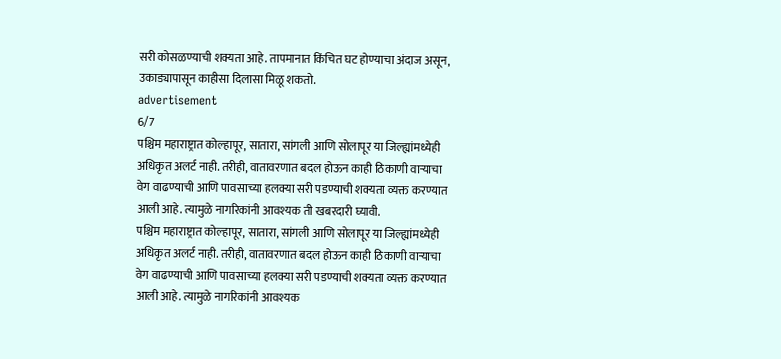सरी कोसळण्याची शक्यता आहे. तापमानात किंचित घट होण्याचा अंदाज असून, उकाड्यापासून काहीसा दिलासा मिळू शकतो.
advertisement
6/7
पश्चिम महाराष्ट्रात कोल्हापूर, सातारा, सांगली आणि सोलापूर या जिल्ह्यांमध्येही अधिकृत अलर्ट नाही. तरीही, वातावरणात बदल होऊन काही ठिकाणी वाऱ्याचा वेग वाढण्याची आणि पावसाच्या हलक्या सरी पडण्याची शक्यता व्यक्त करण्यात आली आहे. त्यामुळे नागरिकांनी आवश्यक ती खबरदारी घ्यावी.
पश्चिम महाराष्ट्रात कोल्हापूर, सातारा, सांगली आणि सोलापूर या जिल्ह्यांमध्येही अधिकृत अलर्ट नाही. तरीही, वातावरणात बदल होऊन काही ठिकाणी वाऱ्याचा वेग वाढण्याची आणि पावसाच्या हलक्या सरी पडण्याची शक्यता व्यक्त करण्यात आली आहे. त्यामुळे नागरिकांनी आवश्यक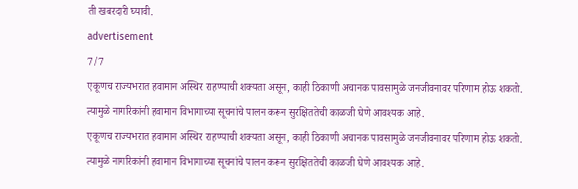ती खबरदारी घ्यावी.
advertisement
7/7
एकूणच राज्यभरात हवामान अस्थिर राहण्याची शक्यता असून, काही ठिकाणी अचानक पावसामुळे जनजीवनावर परिणाम होऊ शकतो. त्यामुळे नागरिकांनी हवामान विभागाच्या सूचनांचे पालन करून सुरक्षिततेची काळजी घेणे आवश्यक आहे.
एकूणच राज्यभरात हवामान अस्थिर राहण्याची शक्यता असून, काही ठिकाणी अचानक पावसामुळे जनजीवनावर परिणाम होऊ शकतो. त्यामुळे नागरिकांनी हवामान विभागाच्या सूचनांचे पालन करून सुरक्षिततेची काळजी घेणे आवश्यक आहे.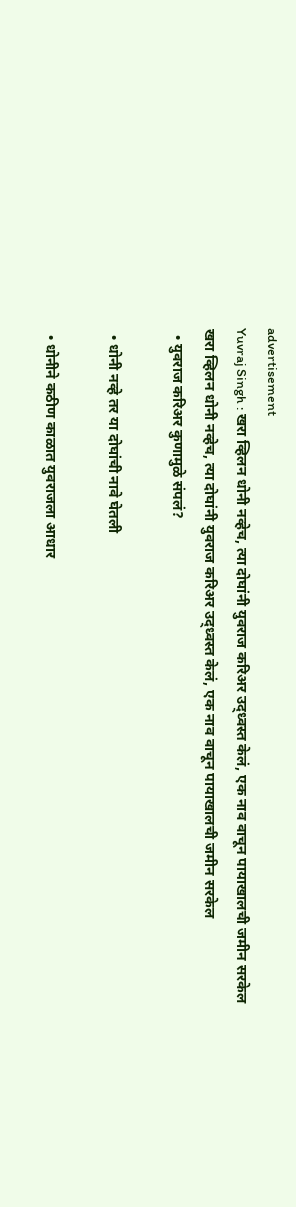advertisement
Yuvraj Singh : खरा व्हिलन धोनी नव्हेच, त्या दोघांनी युवराज करिअर उद्ध्वस्त केलं, एक नाव वाचून पायाखालची जमीन सरकेल
खरा व्हिलन धोनी नव्हेच, त्या दोघांनी युवराज करिअर उद्ध्वस्त केलं, एक नाव वाचून पायाखालची जमीन सरकेल
  • युवराज करिअर कुणामुळे संपलं?

  • धोनी नव्हे तर या दोघांची नावे घेतली

  • धोनीने कठीण काळात युवराजला आधार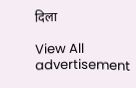दिला

View All
advertisement